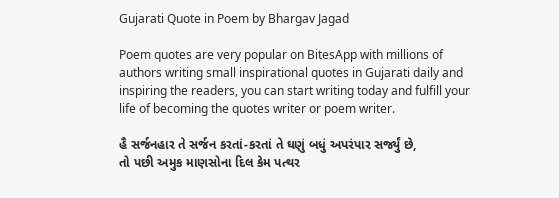Gujarati Quote in Poem by Bhargav Jagad

Poem quotes are very popular on BitesApp with millions of authors writing small inspirational quotes in Gujarati daily and inspiring the readers, you can start writing today and fulfill your life of becoming the quotes writer or poem writer.

હૈ સર્જનહાર તે સર્જન કરતાં-કરતાં તે ઘણું બધું અપરંપાર સર્જ્યું છે,
તો પછી અમુક માણસોના દિલ કેમ પત્થર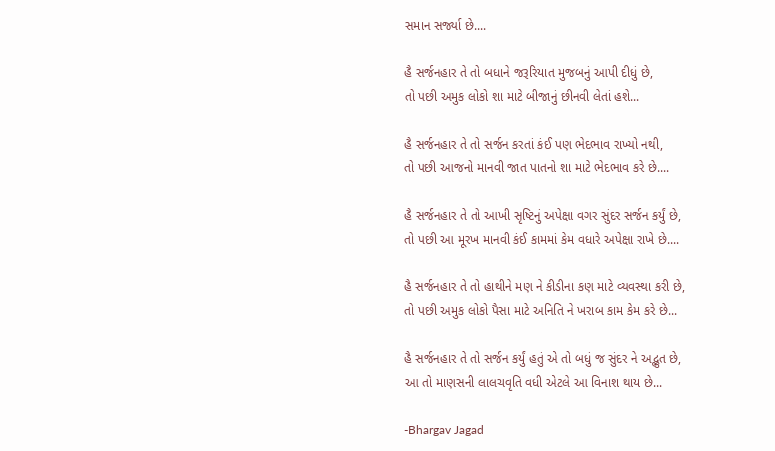સમાન સર્જ્યા છે....

હૈ સર્જનહાર તે તો બધાને જરૂરિયાત મુજબનું આપી દીધું છે,
તો પછી અમુક લોકો શા માટે બીજાનું છીનવી લેતાં હશે...

હૈ સર્જનહાર તે તો સર્જન કરતાં કંઈ પણ ભેદભાવ રાખ્યો નથી,
તો પછી આજનો માનવી જાત પાતનો શા માટે ભેદભાવ કરે છે....

હૈ સર્જનહાર તે તો આખી સૃષ્ટિનું અપેક્ષા વગર સુંદર સર્જન કર્યું છે,
તો પછી આ મૂરખ માનવી કંઈ કામમાં કેમ વધારે અપેક્ષા રાખે છે....

હૈ સર્જનહાર તે તો હાથીને મણ ને કીડીના કણ માટે વ્યવસ્થા કરી છે,
તો પછી અમુક લોકો પૈસા માટે અનિતિ ને ખરાબ કામ કેમ કરે છે...

હૈ સર્જનહાર તે તો સર્જન કર્યું હતું એ તો બધું જ સુંદર ને અદ્ભુત છે,
આ તો માણસની લાલચવૃતિ વધી એટલે આ વિનાશ થાય છે...

-Bhargav Jagad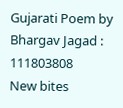Gujarati Poem by Bhargav Jagad : 111803808
New bites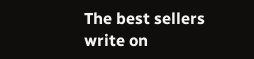The best sellers write on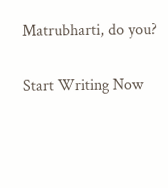Matrubharti, do you?

Start Writing Now